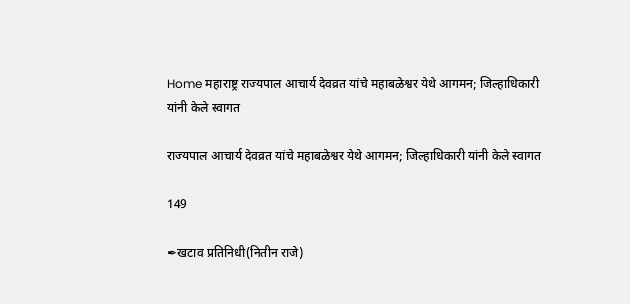Home महाराष्ट्र राज्यपाल आचार्य देवव्रत यांचे महाबळेश्वर येथे आगमन; जिल्हाधिकारी यांनी केले स्वागत

राज्यपाल आचार्य देवव्रत यांचे महाबळेश्वर येथे आगमन; जिल्हाधिकारी यांनी केले स्वागत

149

✒खटाव प्रतिनिधी(नितीन राजे)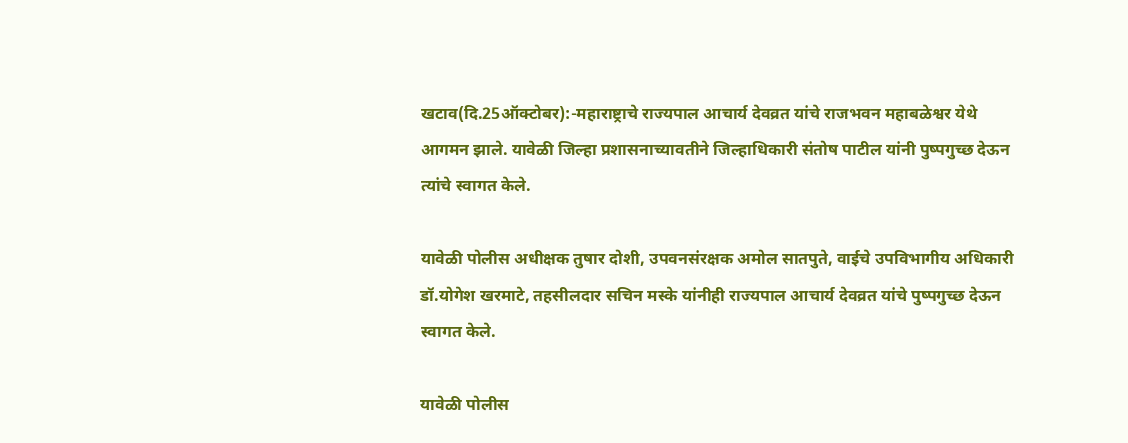खटाव(दि.25ऑक्टोबर):-महाराष्ट्राचे राज्यपाल आचार्य देवव्रत यांचे राजभवन महाबळेश्वर येथे आगमन झाले. यावेळी जिल्हा प्रशासनाच्यावतीने जिल्हाधिकारी संतोष पाटील यांनी पुष्पगुच्छ देऊन त्यांचे स्वागत केले.

यावेळी पोलीस अधीक्षक तुषार दोशी, उपवनसंरक्षक अमोल सातपुते, वाईचे उपविभागीय अधिकारी डॉ.योगेश खरमाटे, तहसीलदार सचिन मस्के यांनीही राज्यपाल आचार्य देवव्रत यांचे पुष्पगुच्छ देऊन स्वागत केले.

यावेळी पोलीस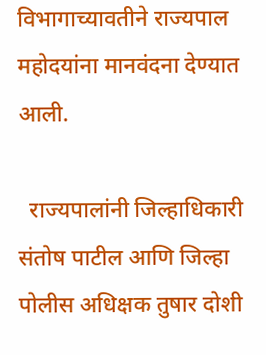विभागाच्यावतीने राज्यपाल महोदयांना मानवंदना देण्यात आली.

  राज्यपालांनी जिल्हाधिकारी संतोष पाटील आणि जिल्हा पोलीस अधिक्षक तुषार दोशी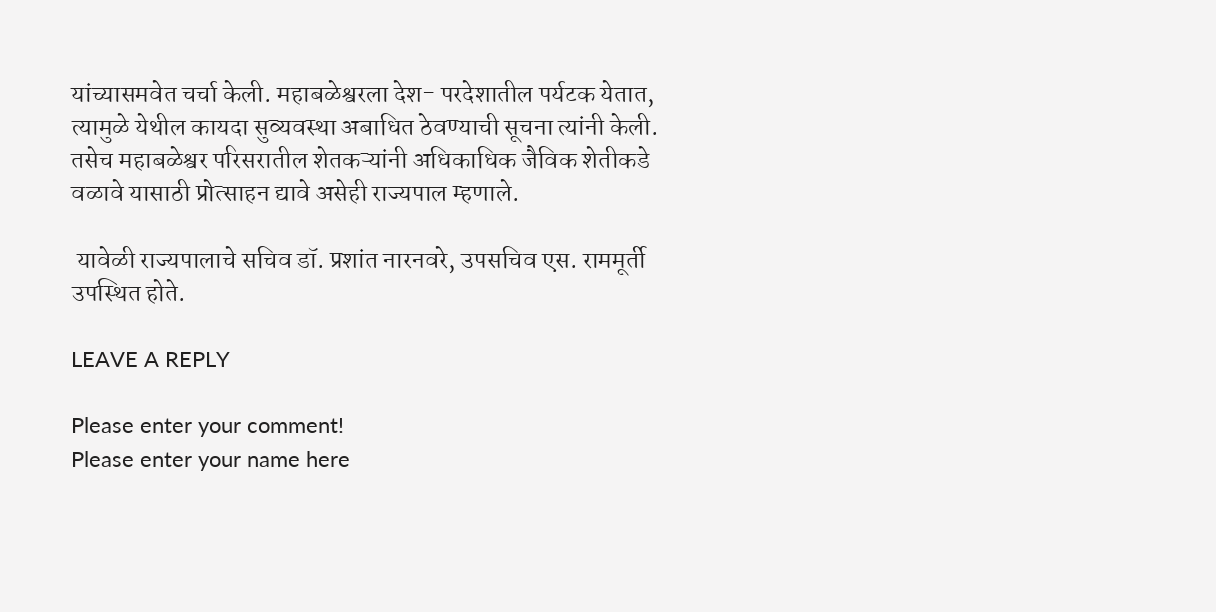यांच्यासमवेत चर्चा केली. महाबळेश्वरला देश- परदेशातील पर्यटक येतात, त्यामुळे येथील कायदा सुव्यवस्था अबाधित ठेवण्याची सूचना त्यांनी केली. तसेच महाबळेश्वर परिसरातील शेतकऱ्यांनी अधिकाधिक जैविक शेतीकडे वळावे यासाठी प्रोत्साहन द्यावे असेही राज्यपाल म्हणाले.

 यावेळी राज्यपालाचे सचिव डॉ. प्रशांत नारनवरे, उपसचिव एस. राममूर्ती उपस्थित होते.

LEAVE A REPLY

Please enter your comment!
Please enter your name here